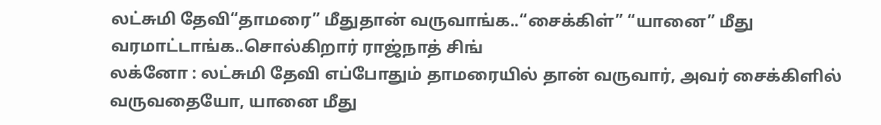லட்சுமி தேவி“தாமரை” மீதுதான் வருவாங்க..“சைக்கிள்” “யானை” மீது வரமாட்டாங்க..சொல்கிறார் ராஜ்நாத் சிங்
லக்னோ : லட்சுமி தேவி எப்போதும் தாமரையில் தான் வருவார், அவர் சைக்கிளில் வருவதையோ, யானை மீது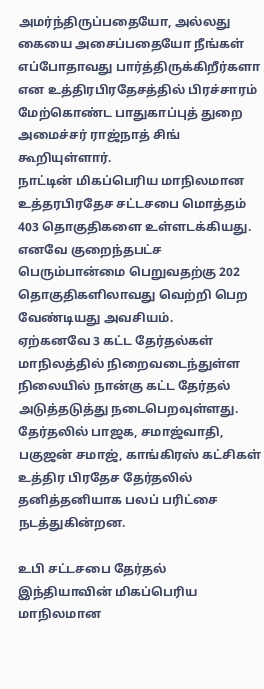அமர்ந்திருப்பதையோ, அல்லது கையை அசைப்பதையோ நீங்கள் எப்போதாவது பார்த்திருக்கிறீர்களா என உத்திரபிரதேசத்தில் பிரச்சாரம் மேற்கொண்ட பாதுகாப்புத் துறை அமைச்சர் ராஜ்நாத் சிங் கூறியுள்ளார்.
நாட்டின் மிகப்பெரிய மாநிலமான உத்தரபிரதேச சட்டசபை மொத்தம் 403 தொகுதிகளை உள்ளடக்கியது. எனவே குறைந்தபட்ச பெரும்பான்மை பெறுவதற்கு 202 தொகுதிகளிலாவது வெற்றி பெற வேண்டியது அவசியம்.
ஏற்கனவே 3 கட்ட தேர்தல்கள் மாநிலத்தில் நிறைவடைந்துள்ள நிலையில் நான்கு கட்ட தேர்தல் அடுத்தடுத்து நடைபெறவுள்ளது. தேர்தலில் பாஜக, சமாஜ்வாதி, பகுஜன் சமாஜ், காங்கிரஸ் கட்சிகள் உத்திர பிரதேச தேர்தலில் தனித்தனியாக பலப் பரிட்சை நடத்துகின்றன.

உபி சட்டசபை தேர்தல்
இந்தியாவின் மிகப்பெரிய மாநிலமான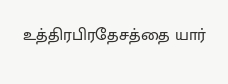உத்திரபிரதேசத்தை யார்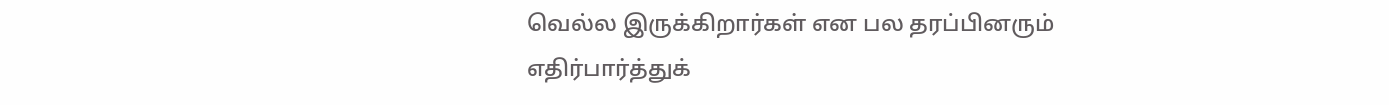வெல்ல இருக்கிறார்கள் என பல தரப்பினரும் எதிர்பார்த்துக்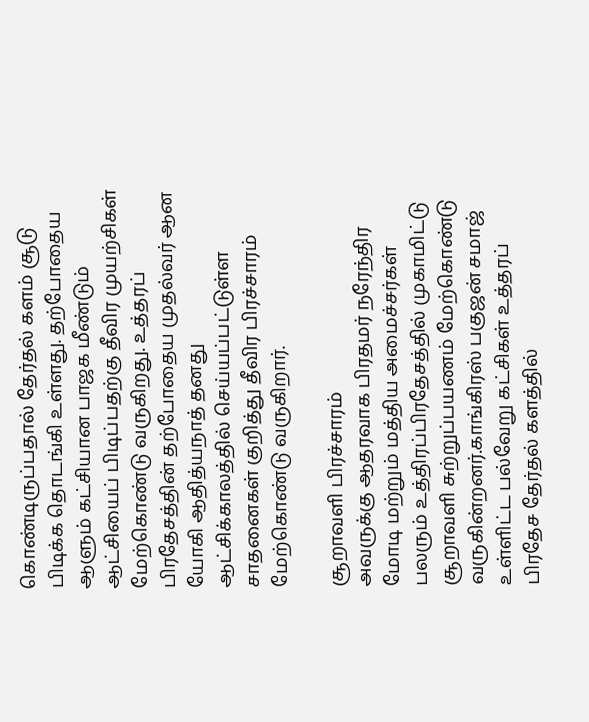கொண்டிருப்பதால் தேர்தல் களம் சூடு பிடிக்க தொடங்கி உள்ளது. தற்போதைய ஆளும் கட்சியான பாஜக மீண்டும் ஆட்சியைப் பிடிப்பதற்கு தீவிர முயற்சிகள் மேற்கொண்டு வருகிறது. உத்தரப் பிரதேசத்தின் தற்போதைய முதல்வர் ஆன யோகி ஆதித்யநாத் தனது ஆட்சிக்காலத்தில் செய்யப்பட்டுள்ள சாதனைகள் குறித்து தீவிர பிரச்சாரம் மேற்கொண்டு வருகிறார்.

சூறாவளி பிரச்சாரம்
அவருக்கு ஆதரவாக பிரதமர் நரேந்திர மோடி மற்றும் மத்திய அமைச்சர்கள் பலரும் உத்திரப்பிரதேசத்தில் முகாமிட்டு சூறாவளி சுற்றுப்பயணம் மேற்கொண்டு வருகின்றனர்.காங்கிரஸ் பகுஜன் சமாஜ் உள்ளிட்ட பல்வேறு கட்சிகள் உத்தரப் பிரதேச தேர்தல் களத்தில்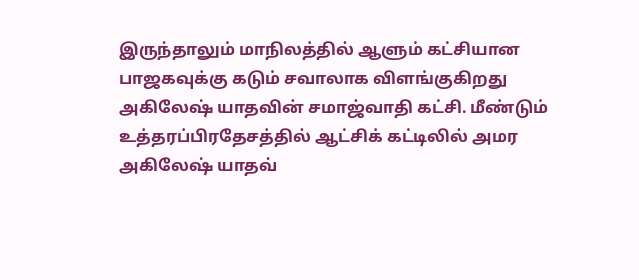இருந்தாலும் மாநிலத்தில் ஆளும் கட்சியான பாஜகவுக்கு கடும் சவாலாக விளங்குகிறது அகிலேஷ் யாதவின் சமாஜ்வாதி கட்சி. மீண்டும் உத்தரப்பிரதேசத்தில் ஆட்சிக் கட்டிலில் அமர அகிலேஷ் யாதவ்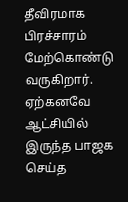தீவிரமாக பிரச்சாரம் மேற்கொண்டு வருகிறார். ஏற்கனவே ஆட்சியில் இருந்த பாஜக செய்த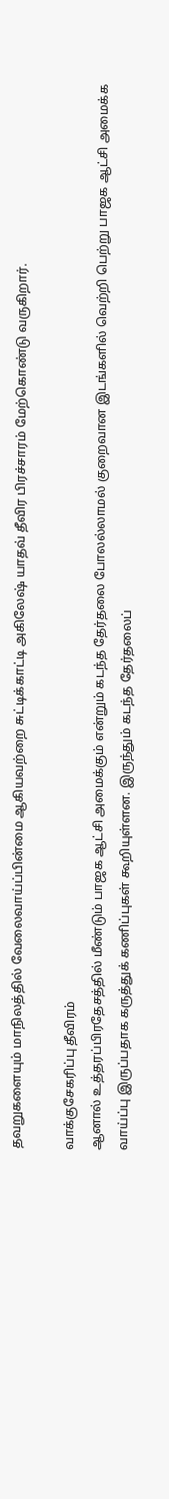தவறுகளையும் மாநிலத்தில் வேலைவாய்ப்பின்மை ஆகியவற்றை சுட்டிக்காட்டி அகிலேஷ் யாதவ் தீவிர பிரச்சாரம் மேற்கொண்டு வருகிறார்.

வாக்குசேகரிப்பு தீவிரம்
ஆனால் உத்தரப்பிரதேசத்தில் மீண்டும் பாஜக ஆட்சி அமைக்கும் என்றும் கடந்த தேர்தலை போலல்லாமல் குறைவான இடங்களில் வெற்றி பெற்று பாஜக ஆட்சி அமைக்க வாய்ப்பு இருப்பதாக கருத்துக் கணிப்புகள் கூறியுள்ளன. இருந்தும் கடந்த தேர்தலைப்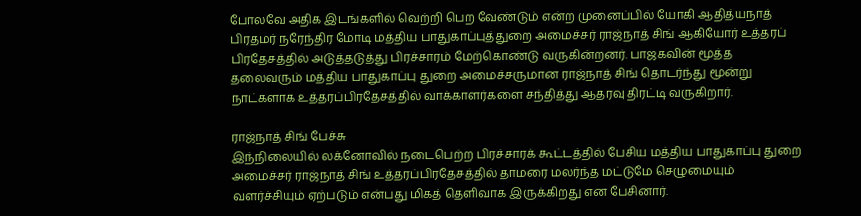போலவே அதிக இடங்களில் வெற்றி பெற வேண்டும் என்ற முனைப்பில் யோகி ஆதித்யநாத் பிரதமர் நரேந்திர மோடி மத்திய பாதுகாப்புத்துறை அமைச்சர் ராஜ்நாத் சிங் ஆகியோர் உத்தரப் பிரதேசத்தில் அடுத்தடுத்து பிரச்சாரம் மேற்கொண்டு வருகின்றனர். பாஜகவின் மூத்த தலைவரும் மத்திய பாதுகாப்பு துறை அமைச்சருமான ராஜ்நாத் சிங் தொடர்ந்து மூன்று நாட்களாக உத்தரப்பிரதேசத்தில் வாக்காளர்களை சந்தித்து ஆதரவு திரட்டி வருகிறார்.

ராஜ்நாத் சிங் பேச்சு
இந்நிலையில் லக்னோவில் நடைபெற்ற பிரச்சாரக் கூட்டத்தில் பேசிய மத்திய பாதுகாப்பு துறை அமைச்சர் ராஜ்நாத் சிங் உத்தரப்பிரதேசத்தில் தாமரை மலர்ந்த மட்டுமே செழுமையும் வளர்ச்சியும் ஏற்படும் என்பது மிகத் தெளிவாக இருக்கிறது என பேசினார்.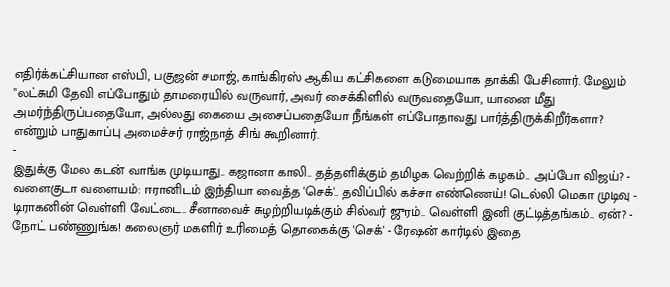எதிர்க்கட்சியான எஸ்பி, பகுஜன் சமாஜ், காங்கிரஸ் ஆகிய கட்சிகளை கடுமையாக தாக்கி பேசினார். மேலும் "லட்சுமி தேவி எப்போதும் தாமரையில் வருவார், அவர் சைக்கிளில் வருவதையோ, யானை மீது அமர்ந்திருப்பதையோ, அல்லது கையை அசைப்பதையோ நீங்கள் எப்போதாவது பார்த்திருக்கிறீர்களா? என்றும் பாதுகாப்பு அமைச்சர் ராஜ்நாத் சிங் கூறினார்.
-
இதுக்கு மேல கடன் வாங்க முடியாது.. கஜானா காலி.. தத்தளிக்கும் தமிழக வெற்றிக் கழகம்.. அப்போ விஜய்? -
வளைகுடா வளையம்: ஈரானிடம் இந்தியா வைத்த 'செக்'.. தவிப்பில் கச்சா எண்ணெய்! டெல்லி மெகா முடிவு -
டிராகனின் வெள்ளி வேட்டை.. சீனாவைச் சுழற்றியடிக்கும் சில்வர் ஜுரம்.. வெள்ளி இனி குட்டித்தங்கம்.. ஏன்? -
நோட் பண்ணுங்க! கலைஞர் மகளிர் உரிமைத் தொகைக்கு 'செக்' - ரேஷன் கார்டில் இதை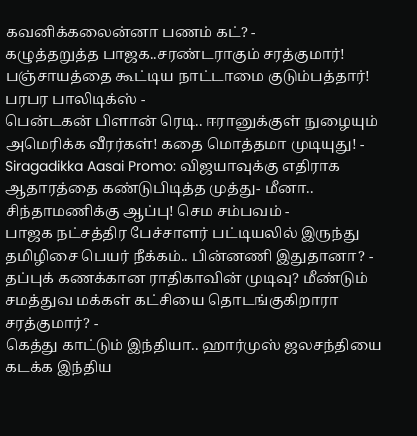கவனிக்கலைன்னா பணம் கட்? -
கழுத்தறுத்த பாஜக..சரண்டராகும் சரத்குமார்! பஞ்சாயத்தை கூட்டிய நாட்டாமை குடும்பத்தார்! பரபர பாலிடிக்ஸ் -
பென்டகன் பிளான் ரெடி.. ஈரானுக்குள் நுழையும் அமெரிக்க வீரர்கள்! கதை மொத்தமா முடியுது! -
Siragadikka Aasai Promo: விஜயாவுக்கு எதிராக ஆதாரத்தை கண்டுபிடித்த முத்து- மீனா.. சிந்தாமணிக்கு ஆப்பு! செம சம்பவம் -
பாஜக நட்சத்திர பேச்சாளர் பட்டியலில் இருந்து தமிழிசை பெயர் நீக்கம்.. பின்னணி இதுதானா? -
தப்புக் கணக்கான ராதிகாவின் முடிவு? மீண்டும் சமத்துவ மக்கள் கட்சியை தொடங்குகிறாரா சரத்குமார்? -
கெத்து காட்டும் இந்தியா.. ஹார்முஸ் ஜலசந்தியை கடக்க இந்திய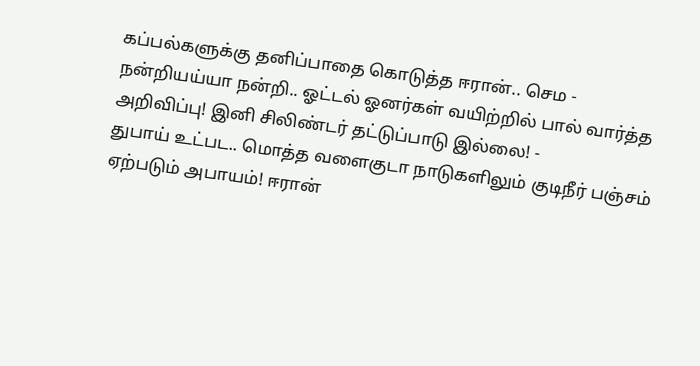கப்பல்களுக்கு தனிப்பாதை கொடுத்த ஈரான்.. செம -
நன்றியய்யா நன்றி.. ஓட்டல் ஓனர்கள் வயிற்றில் பால் வார்த்த அறிவிப்பு! இனி சிலிண்டர் தட்டுப்பாடு இல்லை! -
துபாய் உட்பட.. மொத்த வளைகுடா நாடுகளிலும் குடிநீர் பஞ்சம் ஏற்படும் அபாயம்! ஈரான்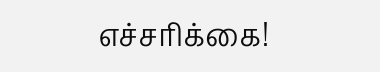எச்சரிக்கை!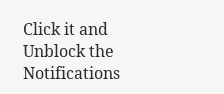Click it and Unblock the Notifications